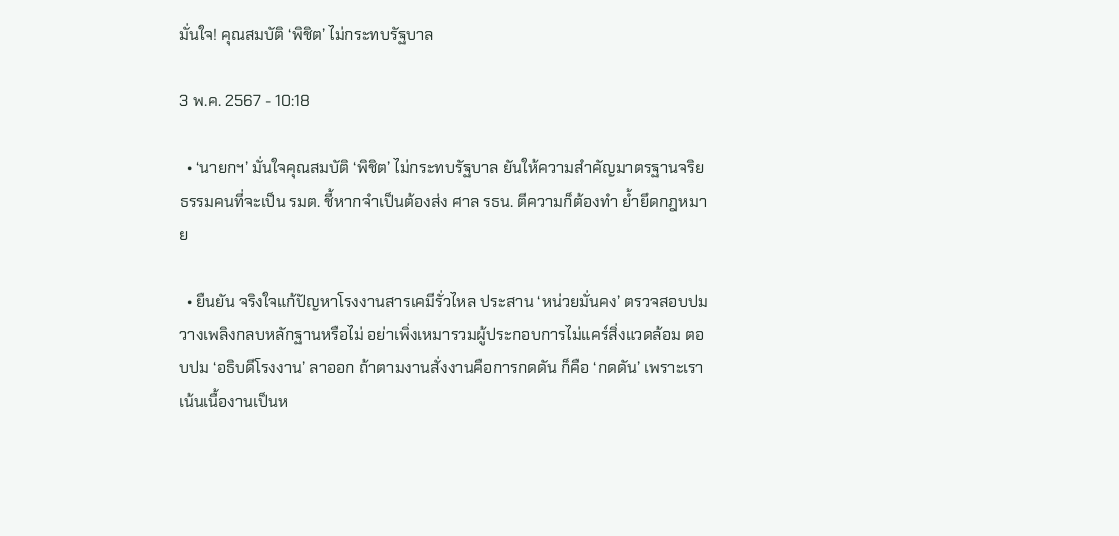มั่นใจ! คุณสมบัติ ‘พิชิต’ ไม่กระทบรัฐบาล

3 พ.ค. 2567 - 10:18

  • ‘นายกฯ’ มั่นใจคุณสมบัติ ‘พิชิต’ ไม่กระทบรัฐบาล ยันให้ความสำคัญมาตรฐานจริยธรรมคนที่จะเป็น รมต. ชี้หากจำเป็นต้องส่ง ศาล รธน. ตีความก็ต้องทำ ย้ำยึดกฎหมาย

  • ยืนยัน จริงใจแก้ปัญหาโรงงานสารเคมีรั่วไหล ประสาน ‘หน่วยมั่นคง’ ตรวจสอบปมวางเพลิงกลบหลักฐานหรือไม่ อย่าเพิ่งเหมารวมผู้ประกอบการไม่แคร์สิ่งแวดล้อม ตอบปม ‘อธิบดีโรงงาน’ ลาออก ถ้าตามงานสั่งงานคือการกดดัน ก็คือ ‘กดดัน’ เพราะเราเน้นเนื้องานเป็นห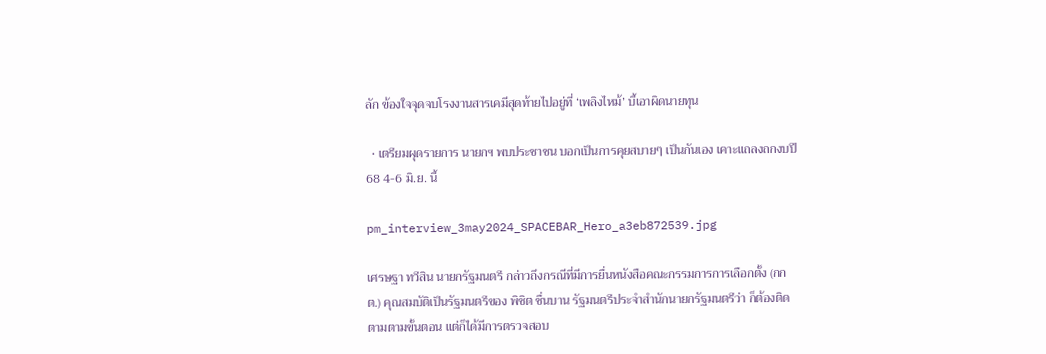ลัก ข้องใจจุดจบโรงงานสารเคมีสุดท้ายไปอยู่ที่ ‘เพลิงไหม้’ บี้เอาผิดนายทุน

  • เตรียมผุดรายการ นายกฯ พบประชาชน บอกเป็นการคุยสบายๆ เป็นกันเอง เคาะแถลงถกงบปี 68 4-6 มิ.ย. นี้

pm_interview_3may2024_SPACEBAR_Hero_a3eb872539.jpg

เศรษฐา ทวีสิน นายกรัฐมนตรี กล่าวถึงกรณีที่มีการยื่นหนังสือคณะกรรมการการเลือกตั้ง (กกต.) คุณสมบัติเป็นรัฐมนตรีของ พิชิต ชื่นบาน รัฐมนตรีประจำสำนักนายกรัฐมนตรีว่า ก็ต้องติดตามตามขั้นตอน แต่ก็ได้มีการตรวจสอบ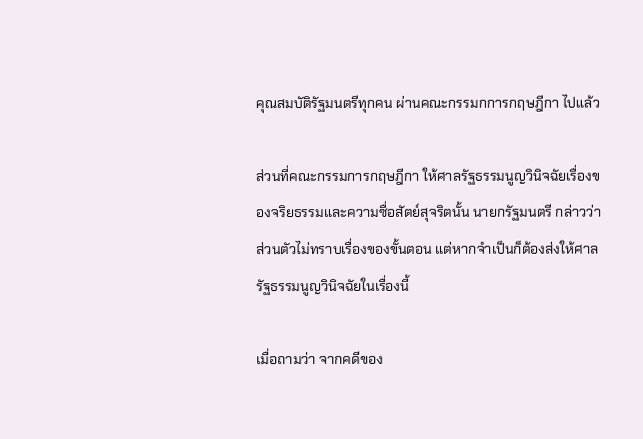คุณสมบัติรัฐมนตรีทุกคน ผ่านคณะกรรมกการกฤษฎีกา ไปแล้ว

ส่วนที่คณะกรรมการกฤษฎีกา ให้ศาลรัฐธรรมนูญวินิจฉัยเรื่องของจริยธรรมและความซื่อสัตย์สุจริตนั้น นายกรัฐมนตรี กล่าวว่า ส่วนตัวไม่ทราบเรื่องของขั้นตอน แต่หากจำเป็นก็ต้องส่งให้ศาลรัฐธรรมนูญวินิจฉัยในเรื่องนี้

เมื่อถามว่า จากคดีของ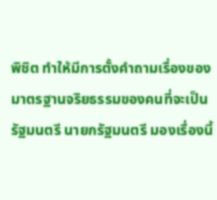พิชิต ทำให้มีการตั้งคำถามเรื่องของมาตรฐานจริยธรรมของคนที่จะเป็นรัฐมนตรี นายกรัฐมนตรี มองเรื่องนี้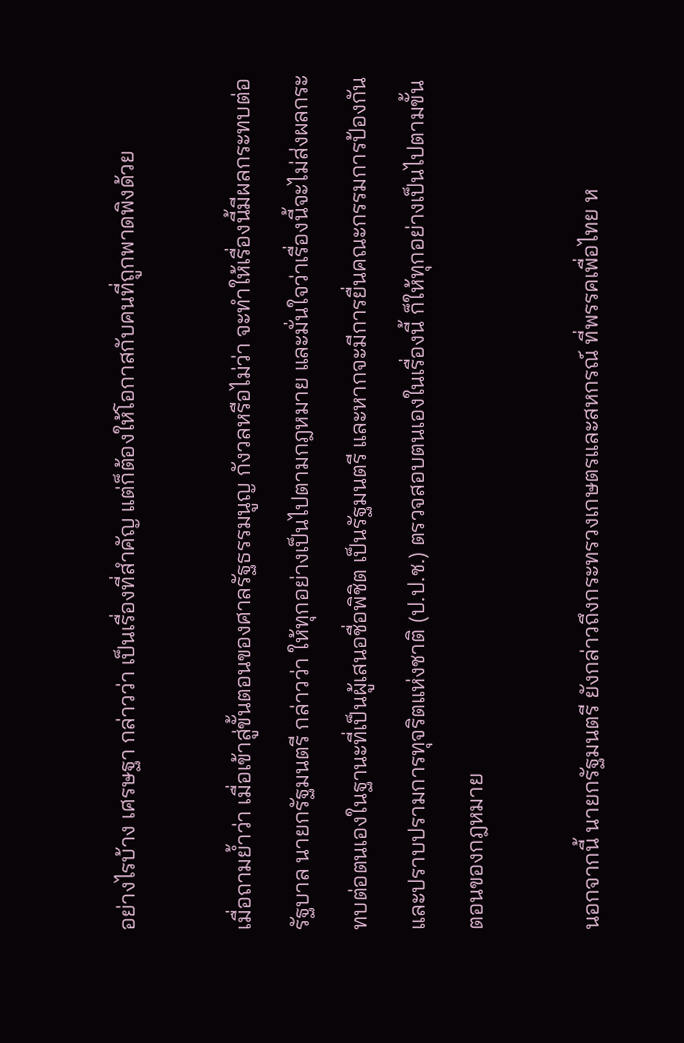อย่างไรบ้าง เศรษฐา กล่าวว่า เป็นเรื่องที่สำคัญ แต่ก็ต้องให้โอกาสกับคนที่ถูกพาดพิงด้วย

เมื่อถามย้ำว่า เมื่อเข้าสู่ขั้นตอนของศาลรัฐธรรมนูญ กังวลหรือไม่ว่า จะทำให้เรื่องนี้มีผลกระทบต่อรัฐบาล นายกรัฐมนตรี กล่าวว่า ให้ทุกอย่างเป็นไปตามกฎหมาย และมั่นใจว่าเรื่องนี้จะไม่ส่งผลกระทบต่อตนเองในฐานะที่เป็นผู้เสนอชื่อพิชิต เป็นรัฐมนตรี และหากจะมีการยื่นคณะกรรมการป้องกันและปราบปรามการทุจริตแห่งชาติ (ป.ป.ช.) ตรวจสอบตนเองในเรื่องนี้ ก็ให้ทุกอย่างเป็นไปตามขั้นตอนของกฎหมาย

นอกจากนี้ นายกรัฐมนตรี ยังกล่าวถึงกระทรวงเกษตรและสหกรณ์ ที่พรรคเพื่อไทย ห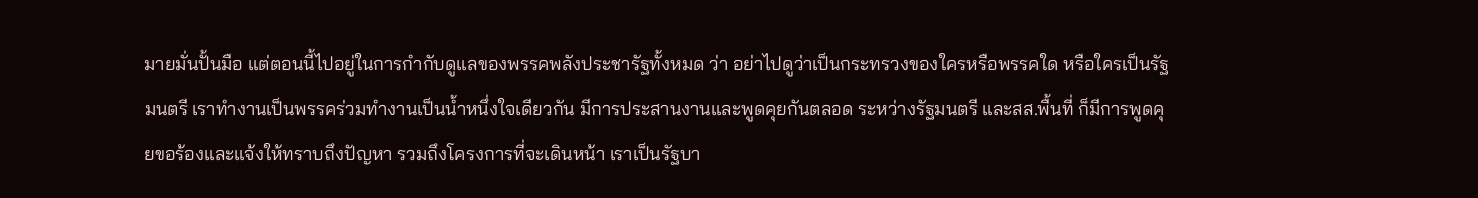มายมั่นปั้นมือ แต่ตอนนี้ไปอยู่ในการกำกับดูแลของพรรคพลังประชารัฐทั้งหมด ว่า อย่าไปดูว่าเป็นกระทรวงของใครหรือพรรคใด หรือใครเป็นรัฐมนตรี เราทำงานเป็นพรรคร่วมทำงานเป็นน้ำหนึ่งใจเดียวกัน มีการประสานงานและพูดคุยกันตลอด ระหว่างรัฐมนตรี และสส.พื้นที่ ก็มีการพูดคุยขอร้องและแจ้งให้ทราบถึงปัญหา รวมถึงโครงการที่จะเดินหน้า เราเป็นรัฐบา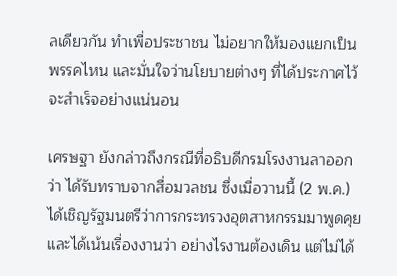ลเดียวกัน ทำเพื่อประชาชน ไม่อยากให้มองแยกเป็นพรรคไหน และมั่นใจว่านโยบายต่างๆ ที่ได้ประกาศไว้จะสำเร็จอย่างแน่นอน

เศรษฐา ยังกล่าวถึงกรณีที่อธิบดีกรมโรงงานลาออกว่า ได้รับทราบจากสื่อมวลชน ซึ่งเมื่อวานนี้ (2 พ.ค.) ได้เชิญรัฐมนตรีว่าการกระทรวงอุตสาหกรรมมาพูดคุยและได้เน้นเรื่องงานว่า อย่างไรงานต้องเดิน แต่ไม่ได้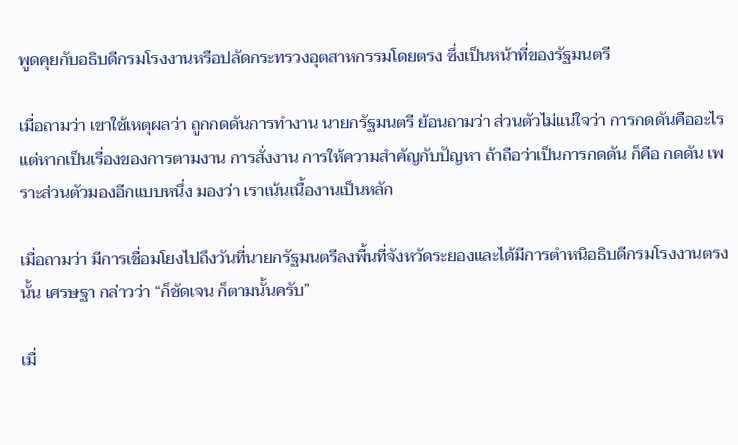พูดคุยกับอธิบดีกรมโรงงานหรือปลัดกระทรวงอุตสาหกรรมโดยตรง ซึ่งเป็นหน้าที่ของรัฐมนตรี

เมื่อถามว่า เขาใช้เหตุผลว่า ถูกกดดันการทำงาน นายกรัฐมนตรี ย้อนถามว่า ส่วนตัวไม่แน่ใจว่า การกดดันคืออะไร แต่หากเป็นเรื่องของการตามงาน การสั่งงาน การให้ความสำคัญกับปัญหา ถ้าถือว่าเป็นการกดดัน ก็คือ กดดัน เพราะส่วนตัวมองอีกแบบหนึ่ง มองว่า เราเน้นเนื้องานเป็นหลัก

เมื่อถามว่า มีการเชื่อมโยงไปถึงวันที่นายกรัฐมนตรีลงพื้นที่จังหวัดระยองและได้มีการตำหนิอธิบดีกรมโรงงานตรงนั้น เศรษฐา กล่าวว่า “ก็ชัดเจน ก็ตามนั้นครับ”

เมื่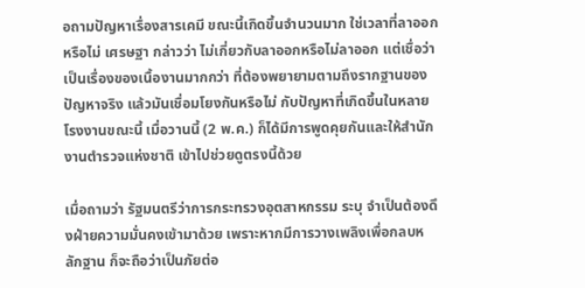อถามปัญหาเรื่องสารเคมี ขณะนี้เกิดขึ้นจำนวนมาก ใช่เวลาที่ลาออกหรือไม่ เศรษฐา กล่าวว่า ไม่เกี่ยวกับลาออกหรือไม่ลาออก แต่เชื่อว่า เป็นเรื่องของเนื้องานมากกว่า ที่ต้องพยายามตามถึงรากฐานของปัญหาจริง แล้วมันเชื่อมโยงกันหรือไม่ กับปัญหาที่เกิดขึ้นในหลายโรงงานขณะนี้ เมื่อวานนี้ (2 พ.ค.) ก็ได้มีการพูดคุยกันและให้สำนักงานตำรวจแห่งชาติ เข้าไปช่วยดูตรงนี้ด้วย

เมื่อถามว่า รัฐมนตรีว่าการกระทรวงอุตสาหกรรม ระบุ จำเป็นต้องดึงฝ่ายความมั่นคงเข้ามาด้วย เพราะหากมีการวางเพลิงเพื่อกลบหลักฐาน ก็จะถือว่าเป็นภัยต่อ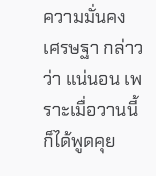ความมั่นคง เศรษฐา กล่าวว่า แน่นอน เพราะเมื่อวานนี้ ก็ได้พูดคุย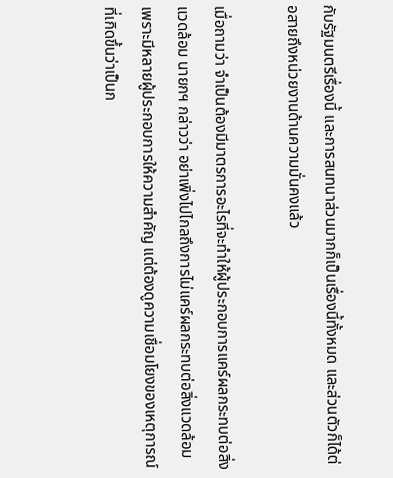กับรัฐมนตรีเรื่องนี้ และการสนทนาส่วนมากก็เป็นเรื่องนี้ทั้งหมด และส่วนตัวก็ได้ต่อสายถึงหน่วยงานด้านความมั่นคงแล้ว

เมื่อถามว่า จำเป็นต้องมีมาตรการอะไรที่จะทำให้ผู้ประกอบการแคร์ผลกระทบต่อสิ่งแวดล้อม นายกฯ กล่าวว่า อย่าเพิ่งไปไกลถึงการไม่แคร์ผลกระทบต่อสิ่งแวดล้อม เพราะมีหลายผู้ประกอบการให้ความสำคัญ แต่ต้องดูความเชื่อมโยงของเหตุการณ์ที่เกิดขึ้นว่าเป็นก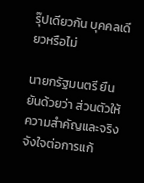รุ๊ปเดียวกัน บุคคลเดียวหรือไม่

นายกรัฐมนตรี ยืนยันด้วยว่า ส่วนตัวให้ความสำคัญและจริงจังใจต่อการแก้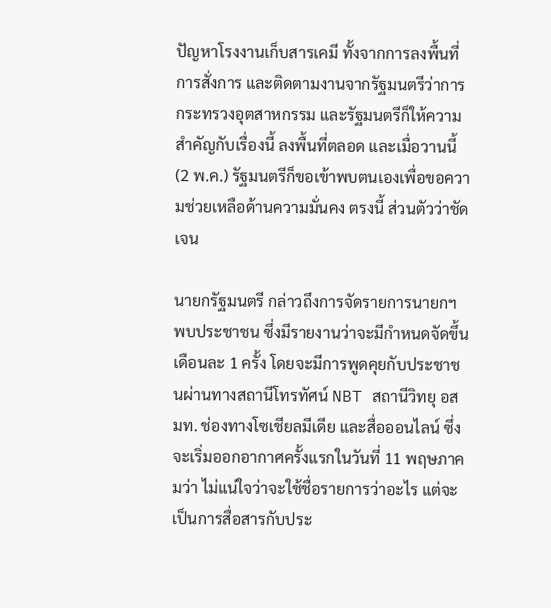ปัญหาโรงงานเก็บสารเคมี ทั้งจากการลงพื้นที่ การสั่งการ และติดตามงานจากรัฐมนตรีว่าการกระทรวงอุตสาหกรรม และรัฐมนตรีก็ให้ความสำคัญกับเรื่องนี้ ลงพื้นที่ตลอด และเมื่อวานนี้ (2 พ.ค.) รัฐมนตรีก็ขอเข้าพบตนเองเพื่อขอความช่วยเหลือด้านความมั่นคง ตรงนี้ ส่วนตัวว่าชัดเจน

นายกรัฐมนตรี กล่าวถึงการจัดรายการนายกฯ พบประชาชน ซึ่งมีรายงานว่าจะมีกำหนดจัดขึ้นเดือนละ 1 ครั้ง โดยจะมีการพูดคุยกับประชาชนผ่านทางสถานีโทรทัศน์ NBT สถานีวิทยุ อสมท. ช่องทางโซเชียลมีเดีย และสื่อออนไลน์ ซึ่งจะเริ่มออกอากาศครั้งแรกในวันที่ 11 พฤษภาคมว่า ไม่แน่ใจว่าจะใช้ชื่อรายการว่าอะไร แต่จะเป็นการสื่อสารกับประ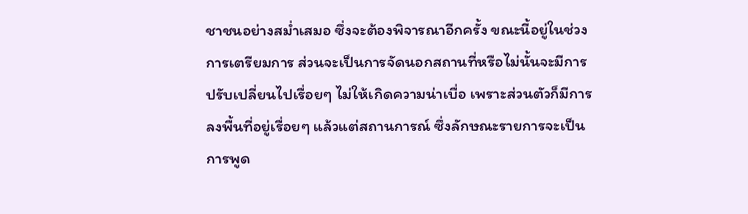ชาชนอย่างสม่ำเสมอ ซึ่งจะต้องพิจารณาอีกครั้ง ขณะนี้อยู่ในช่วงการเตรียมการ ส่วนจะเป็นการจัดนอกสถานที่หรือไม่นั้นจะมีการปรับเปลี่ยนไปเรื่อยๆ ไม่ให้เกิดความน่าเบื่อ เพราะส่วนตัวก็มีการลงพื้นที่อยู่เรื่อยๆ แล้วแต่สถานการณ์ ซึ่งลักษณะรายการจะเป็นการพูด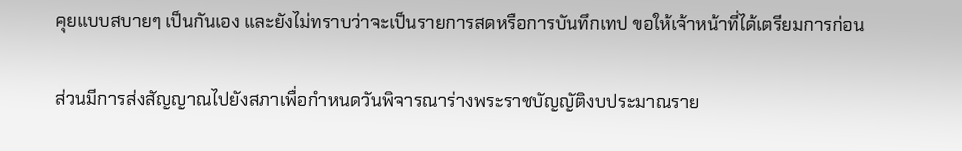คุยแบบสบายๆ เป็นกันเอง และยังไม่ทราบว่าจะเป็นรายการสดหรือการบันทึกเทป ขอให้เจ้าหน้าที่ได้เตรียมการก่อน

ส่วนมีการส่งสัญญาณไปยังสภาเพื่อกำหนดวันพิจารณาร่างพระราชบัญญัติงบประมาณราย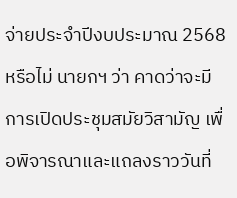จ่ายประจำปีงบประมาณ 2568 หรือไม่ นายกฯ ว่า คาดว่าจะมี การเปิดประชุมสมัยวิสามัญ เพื่อพิจารณาและแถลงราววันที่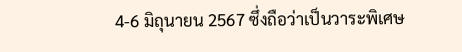4-6 มิถุนายน 2567 ซึ่งถือว่าเป็นวาระพิเศษ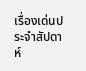เรื่องเด่นประจำสัปดาห์